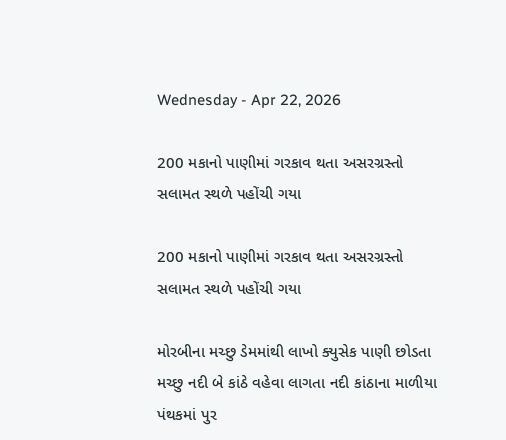Wednesday - Apr 22, 2026

200 મકાનો પાણીમાં ગરકાવ થતા અસરગ્રસ્તો સલામત સ્થળે પહોંચી ગયા

200 મકાનો પાણીમાં ગરકાવ થતા અસરગ્રસ્તો સલામત સ્થળે પહોંચી ગયા

મોરબીના મચ્છુ ડેમમાંથી લાખો ક્યુસેક પાણી છોડતા મચ્છુ નદી બે કાંઠે વહેવા લાગતા નદી કાંઠાના માળીયા પંથકમાં પુર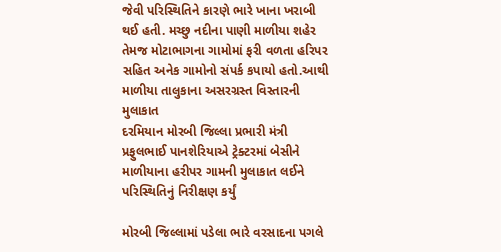જેવી પરિસ્થિતિને કારણે ભારે ખાના ખરાબી થઈ હતી. મચ્છુ નદીના પાણી માળીયા શહેર તેમજ મોટાભાગના ગામોમાં ફરી વળતા હરિપર સહિત અનેક ગામોનો સંપર્ક કપાયો હતો.આથી માળીયા તાલુકાના અસરગ્રસ્ત વિસ્તારની મુલાકાત
દરમિયાન મોરબી જિલ્લા પ્રભારી મંત્રી પ્રફુલભાઈ પાનશેરિયાએ ટ્રેક્ટરમાં બેસીને માળીયાના હરીપર ગામની મુલાકાત લઈને પરિસ્થિતિનું નિરીક્ષણ કર્યું

મોરબી જિલ્લામાં પડેલા ભારે વરસાદના પગલે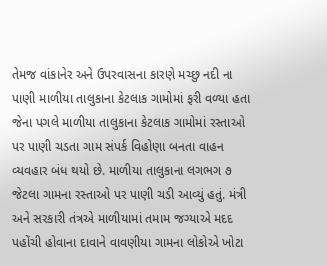તેમજ વાંકાનેર અને ઉપરવાસના કારણે મચ્છુ નદી ના પાણી માળીયા તાલુકાના કેટલાક ગામોમાં ફરી વળ્યા હતા જેના પગલે માળીયા તાલુકાના કેટલાક ગામોમાં રસ્તાઓ પર પાણી ચડતા ગામ સંપર્ક વિહોણા બનતા વાહન વ્યવહાર બંધ થયો છે. માળીયા તાલુકાના લગભગ ૭ જેટલા ગામના રસ્તાઓ પર પાણી ચડી આવ્યું હતું. મંત્રી અને સરકારી તંત્રએ માળીયામાં તમામ જગ્યાએ મદદ પહોંચી હોવાના દાવાને વાવણીયા ગામના લોકોએ ખોટા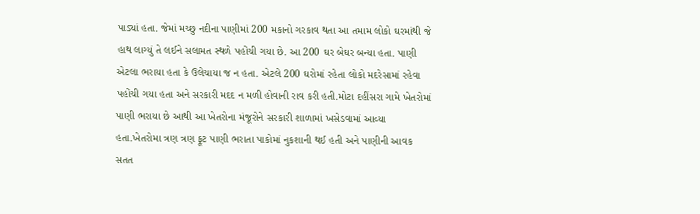પાડ્યાં હતા. જેમાં મચ્છુ નદીના પાણીમાં 200 મકાનો ગરકાવ થતા આ તમામ લોકો ઘરમાંથી જે હાથ લાગ્યું તે લઈને સલામત સ્થળે પહોંચી ગયા છે. આ 200 ઘર બેઘર બન્યા હતા. પાણી એટલા ભરાયા હતા કે ઉલેચાયા જ ન હતા. એટલે 200 ઘરોમાં રહેતા લોકો મદરેસામાં રહેવા પહોંચી ગયા હતા અને સરકારી મદદ ન મળી હોવાની રાવ કરી હતી.મોટા દહીંસરા ગામે ખેતરોમાં પાણી ભરાયા છે આથી આ ખેતરોના મંજૂરોને સરકારી શાળામાં ખસેડવામાં આવ્યા હતા.ખેતરોમા ત્રણ ત્રણ ફૂટ પાણી ભરાતા પાકોમાં નુકશાની થઈ હતી અને પાણીની આવક સતત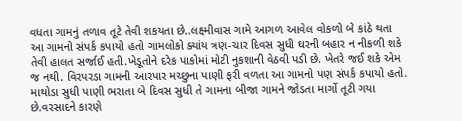વધતા ગામનું તળાવ તૂટે તેવી શકયતા છે..લક્ષ્મીવાસ ગામે આગળ આવેલ વોકળો બે કાંઠે થતા આ ગામનો સંપર્ક કપાયો હતો ગામલોકો ક્યાંય ત્રણ-ચાર દિવસ સુધી ઘરની બહાર ન નીકળી શકે તેવી હાલત સર્જાઈ હતી.ખેડૂતોને દરેક પાકોમાં મોટી નુકશાની વેઠવી પડી છે. ખેતરે જઈ શકે એમ જ નથી. વિરપરડા ગામની આરપાર મચ્છુના પાણી ફરી વળતા આ ગામનો પણ સંપર્ક કપાયો હતો. માથોડા સુધી પાણી ભરાતા બે દિવસ સુધી તે ગામના બીજા ગામને જોડતા માર્ગો તૂટી ગયા છે.વરસાદને કારણે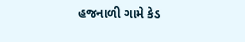હજનાળી ગામે કેડ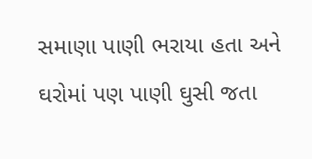સમાણા પાણી ભરાયા હતા અને ઘરોમાં પણ પાણી ઘુસી જતા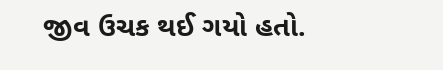જીવ ઉચક થઈ ગયો હતો.